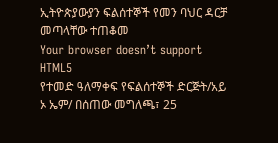ኢትዮጵያውያን ፍልሰተኞች የመን ባህር ዳርቻ መጣላቸው ተጠቆመ
Your browser doesn’t support HTML5
የተመድ ዓለማቀፍ የፍልሰተኞች ድርጅት/አይ ኦ ኤም/ በሰጠው መግለጫ፣ 25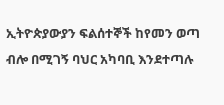ኢትዮጵያውያን ፍልሰተኞች ከየመን ወጣ ብሎ በሚገኝ ባህር አካባቢ እንደተጣሉ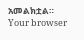አመልክቷል።
Your browser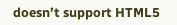doesn’t support HTML5